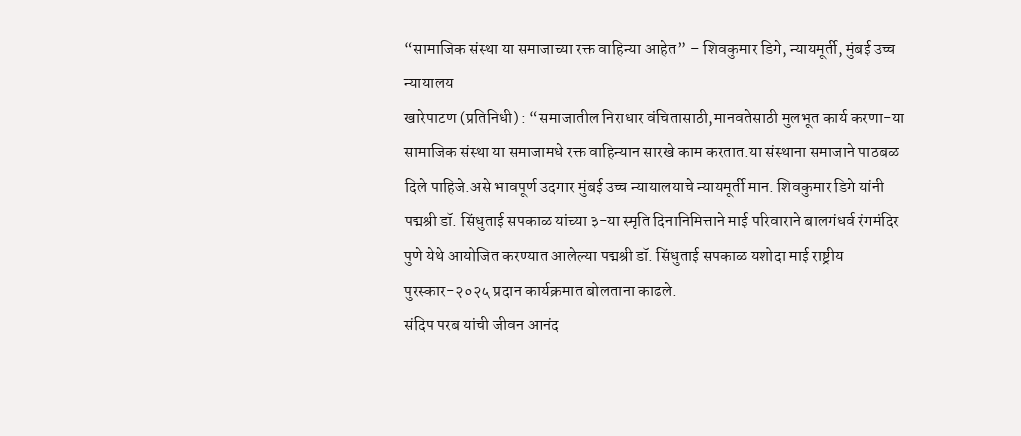“सामाजिक संस्था या समाजाच्या रक्त वाहिन्या आहेत” – शिवकुमार डिगे, न्यायमूर्ती, मुंबई उच्च न्यायालय
खारेपाटण (प्रतिनिधी) : “समाजातील निराधार वंचितासाठी,मानवतेसाठी मुलभूत कार्य करणा-या सामाजिक संस्था या समाजामधे रक्त वाहिन्यान सारखे काम करतात.या संस्थाना समाजाने पाठबळ दिले पाहिजे.असे भावपूर्ण उदगार मुंबई उच्च न्यायालयाचे न्यायमूर्ती मान. शिवकुमार डिगे यांनी पद्मश्री डॉ. सिंधुताई सपकाळ यांच्या ३-या स्मृति दिनानिमित्ताने माई परिवाराने बालगंधर्व रंगमंदिर पुणे येथे आयोजित करण्यात आलेल्या पद्मश्री डॉ. सिंधुताई सपकाळ यशोदा माई राष्ट्रीय पुरस्कार-२०२५ प्रदान कार्यक्रमात बोलताना काढले.
संदिप परब यांची जीवन आनंद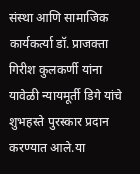संस्था आणि सामाजिक कार्यकर्त्या डॉ. प्राजक्ता गिरीश कुलकर्णी यांना यावेळी न्यायमूर्ती डिगे यांचे शुभहस्ते पुरस्कार प्रदान करण्यात आले.या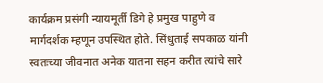कार्यक्रम प्रसंगी न्यायमूर्ती डिगे हे प्रमुख पाहुणे व मार्गदर्शक म्हणून उपस्थित होते. सिंधुताई सपकाळ यांनी स्वतःच्या जीवनात अनेक यातना सहन करीत त्यांचे सारे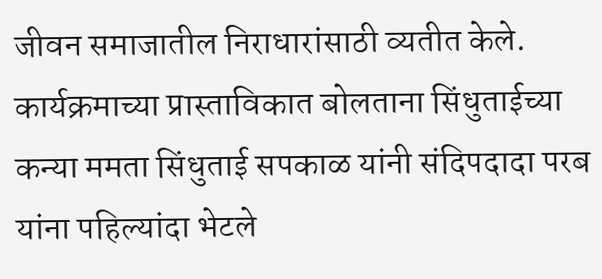जीवन समाजातील निराधारांसाठी व्यतीत केले. कार्यक्रमाच्या प्रास्ताविकात बोलताना सिंधुताईच्या कन्या ममता सिंधुताई सपकाळ यांनी संदिपदादा परब यांना पहिल्यांदा भेटले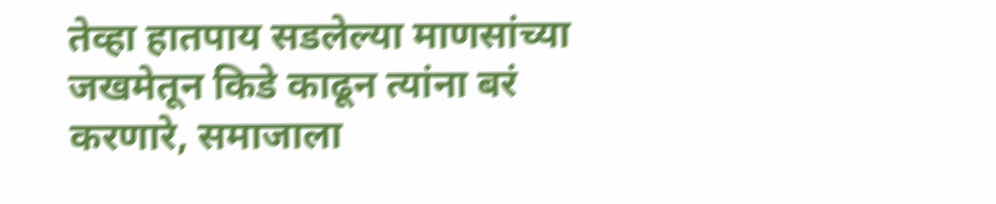तेव्हा हातपाय सडलेल्या माणसांच्या जखमेतून किडे काढून त्यांना बरं करणारे, समाजाला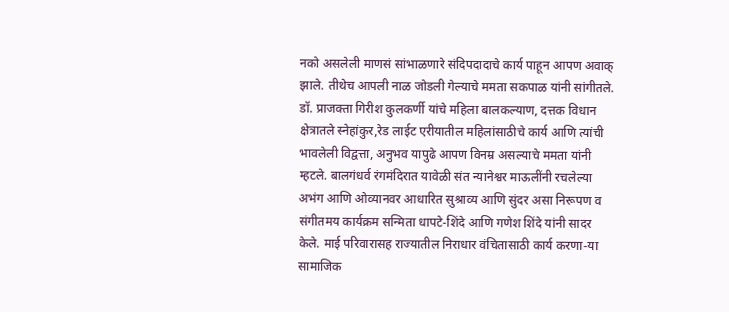नको असलेली माणसं सांभाळणारे संदिपदादाचे कार्य पाहून आपण अवाक् झाले. तीथेच आपली नाळ जोडली गेल्याचे ममता सकपाळ यांनी सांगीतले.
डॉ. प्राजक्ता गिरीश कुलकर्णी यांचे महिला बालकल्याण, दत्तक विधान क्षेत्रातले स्नेहांकुर,रेड लाईट एरीयातील महिलांसाठीचे कार्य आणि त्यांची भावलेली विद्वत्ता, अनुभव यापुढे आपण विनम्र असल्याचे ममता यांनी म्हटले. बालगंधर्व रंगमंदिरात यावेळी संत न्यानेश्वर माऊलींनी रचलेल्या अभंग आणि ओव्यानवर आधारित सुश्राव्य आणि सुंदर असा निरूपण व संगीतमय कार्यक्रम सन्मिता धापटे-शिंदे आणि गणेश शिंदे यांनी सादर केले. माई परिवारासह राज्यातील निराधार वंचितासाठी कार्य करणा-या सामाजिक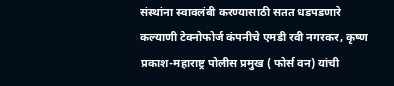संस्थांना स्वावलंबी करण्यासाठी सतत धडपडणारे कल्याणी टेक्नोफोर्ज कंपनीचे एमडी रवी नगरकर, कृष्ण प्रकाश-महाराष्ट्र पोलीस प्रमुख ( फोर्स वन) यांची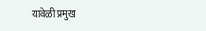यावेळी प्रमुख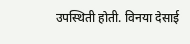उपस्थिती होती. विनया देसाई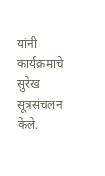यांनी कार्यक्रमाचे सुरेख सूत्रसंचलन केले.